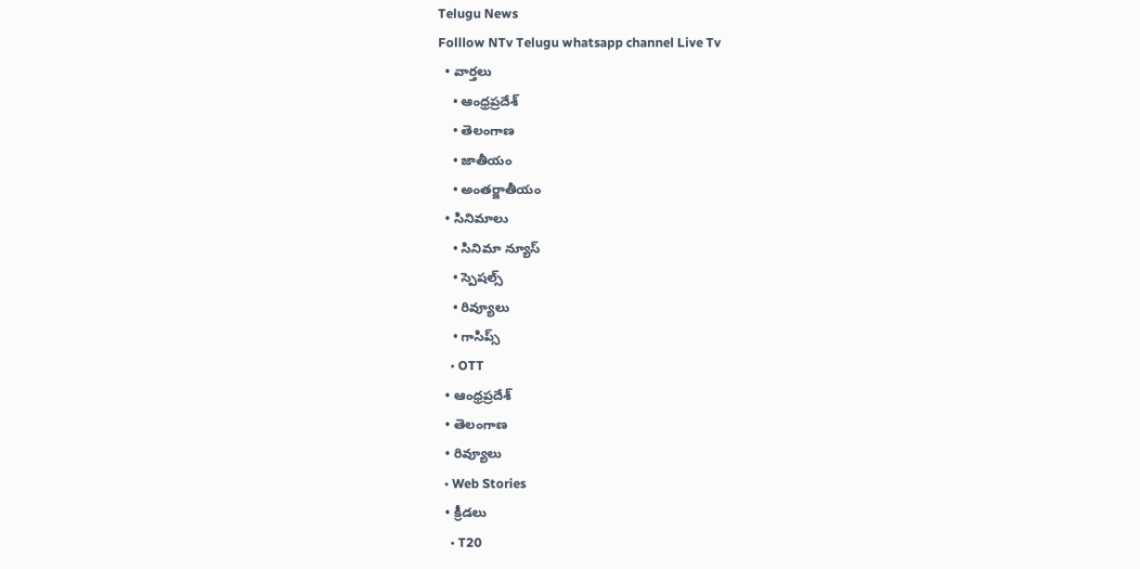Telugu News
Folllow NTv Telugu whatsapp channel Live Tv
  • వార్తలు
    • ఆంధ్రప్రదేశ్
    • తెలంగాణ
    • జాతీయం
    • అంతర్జాతీయం
  • సినిమాలు
    • సినిమా న్యూస్
    • స్పెషల్స్
    • రివ్యూలు
    • గాసిప్స్
    • OTT
  • ఆంధ్రప్రదేశ్
  • తెలంగాణ
  • రివ్యూలు
  • Web Stories
  • క్రీడలు
    • T20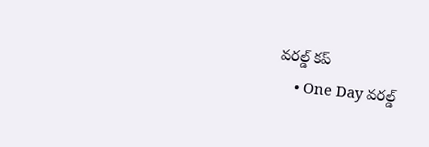వరల్డ్ కప్
    • One Day వరల్డ్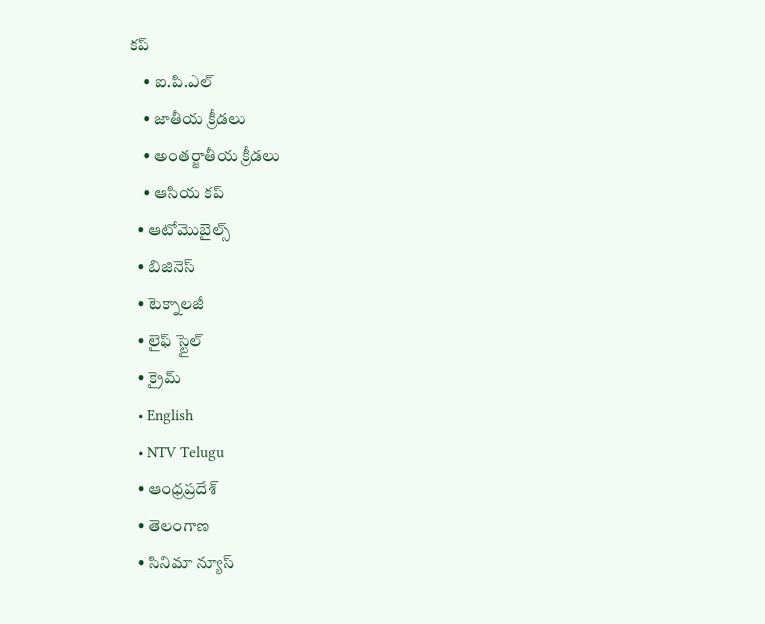కప్
    • ఐ.పి.ఎల్
    • జాతీయ క్రీడలు
    • అంతర్జాతీయ క్రీడలు
    • ఆసియ కప్
  • ఆటోమొబైల్స్
  • బిజినెస్‌
  • టెక్నాలజీ
  • లైఫ్ స్టైల్
  • క్రైమ్
  • English
  • NTV Telugu
  • ఆంధ్రప్రదేశ్
  • తెలంగాణ
  • సినిమా న్యూస్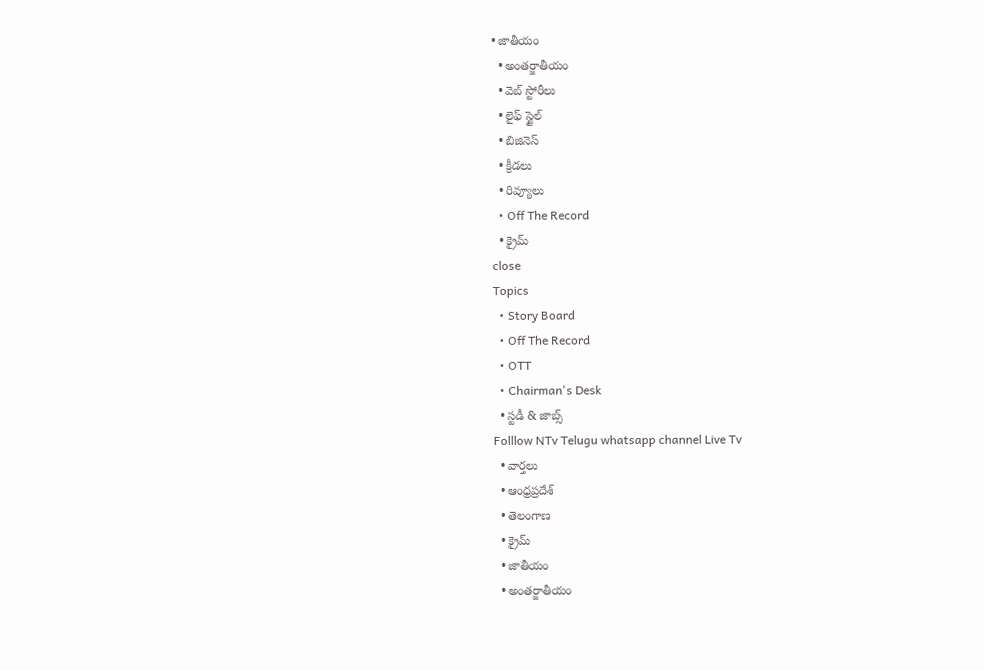• జాతీయం
  • అంతర్జాతీయం
  • వెబ్ స్టోరీలు
  • లైఫ్ స్టైల్
  • బిజినెస్‌
  • క్రీడలు
  • రివ్యూలు
  • Off The Record
  • క్రైమ్
close
Topics
  • Story Board
  • Off The Record
  • OTT
  • Chairman's Desk
  • స్టడీ & జాబ్స్
Folllow NTv Telugu whatsapp channel Live Tv
  • వార్తలు
  • ఆంధ్రప్రదేశ్
  • తెలంగాణ
  • క్రైమ్
  • జాతీయం
  • అంతర్జాతీయం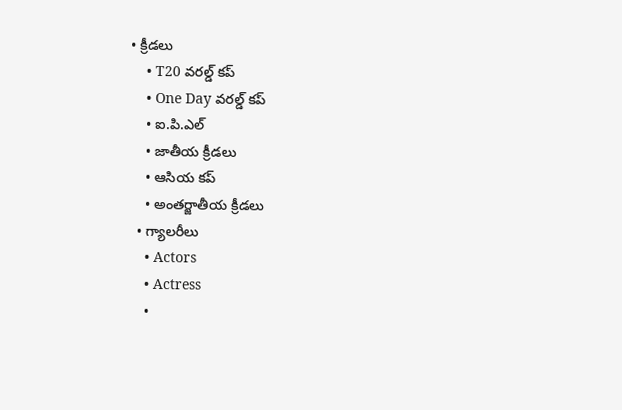• క్రీడలు
    • T20 వరల్డ్ కప్
    • One Day వరల్డ్ కప్
    • ఐ.పి.ఎల్
    • జాతీయ క్రీడలు
    • ఆసియ కప్
    • అంతర్జాతీయ క్రీడలు
  • గ్యాలరీలు
    • Actors
    • Actress
    •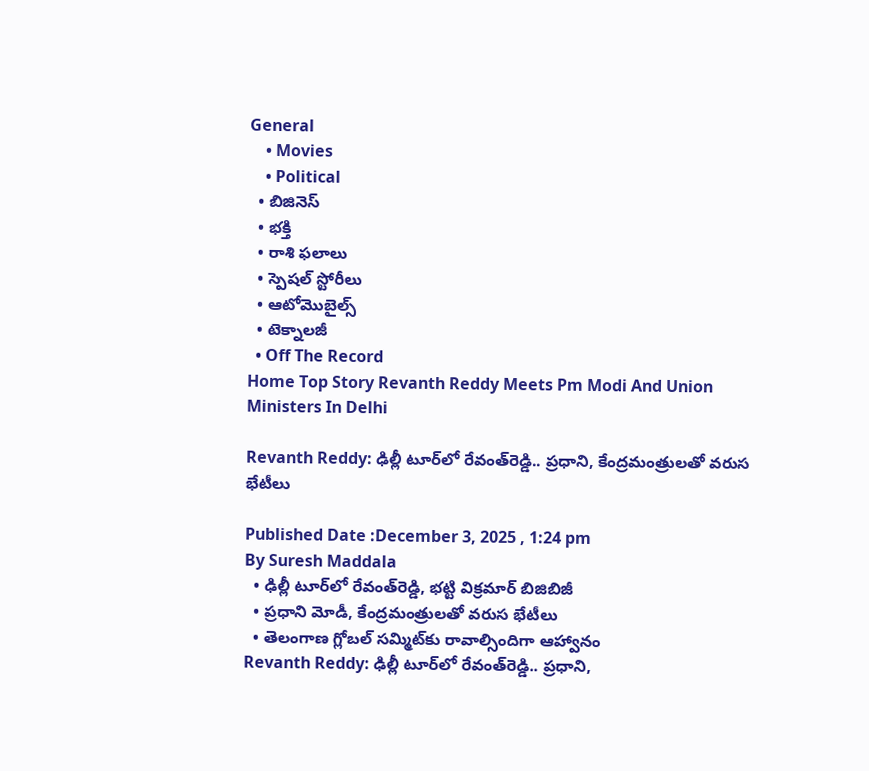General
    • Movies
    • Political
  • బిజినెస్‌
  • భక్తి
  • రాశి ఫలాలు
  • స్పెషల్‌ స్టోరీలు
  • ఆటోమొబైల్స్
  • టెక్నాలజీ
  • Off The Record
Home Top Story Revanth Reddy Meets Pm Modi And Union Ministers In Delhi

Revanth Reddy: ఢిల్లీ టూర్‌లో రేవంత్‌రెడ్డి.. ప్రధాని, కేంద్రమంత్రులతో వరుస భేటీలు

Published Date :December 3, 2025 , 1:24 pm
By Suresh Maddala
  • ఢిల్లీ టూర్‌లో రేవంత్‌రెడ్డి, భట్టి విక్రమార్ బిజిబిజీ
  • ప్రధాని మోడీ, కేంద్రమంత్రులతో వరుస భేటీలు
  • తెలంగాణ గ్లోబల్ సమ్మిట్‌కు రావాల్సిందిగా ఆహ్వానం
Revanth Reddy: ఢిల్లీ టూర్‌లో రేవంత్‌రెడ్డి.. ప్రధాని,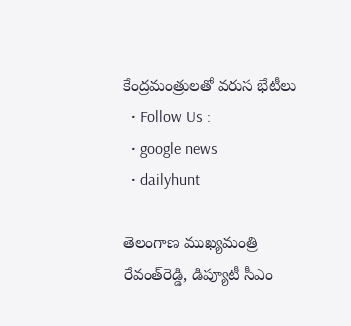కేంద్రమంత్రులతో వరుస భేటీలు
  • Follow Us :
  • google news
  • dailyhunt

తెలంగాణ ముఖ్యమంత్రి రేవంత్‌రెడ్డి, డిప్యూటీ సీఎం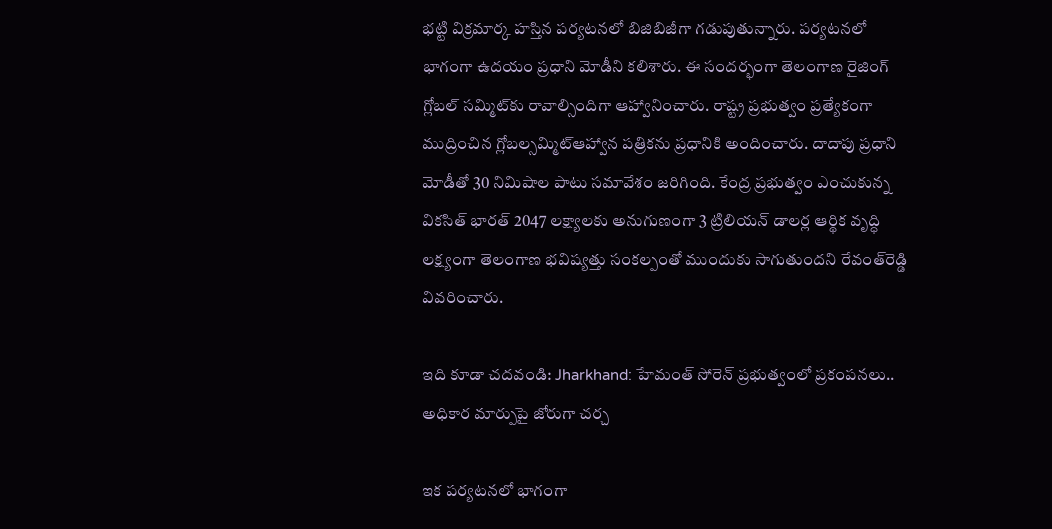భట్టి విక్రమార్క హస్తిన పర్యటనలో బిజిబిజీగా గడుపుతున్నారు. పర్యటనలో భాగంగా ఉదయం ప్రధాని మోడీని కలిశారు. ఈ సందర్భంగా తెలంగాణ రైజింగ్ గ్లోబల్ సమ్మిట్‌కు రావాల్సిందిగా ఆహ్వానించారు. రాష్ట్ర ప్రభుత్వం ప్రత్యేకంగా ముద్రించిన గ్లోబల్సమ్మిట్ఆహ్వాన పత్రికను ప్రధానికి అందించారు. దాదాపు ప్రధాని మోడీతో 30 నిమిషాల పాటు సమావేశం జరిగింది. కేంద్ర ప్రభుత్వం ఎంచుకున్న వికసిత్ భారత్ 2047 లక్ష్యాలకు అనుగుణంగా 3 ట్రిలియన్ డాలర్ల ఆర్థిక వృద్ధి లక్ష్యంగా తెలంగాణ భవిష్యత్తు సంకల్పంతో ముందుకు సాగుతుందని రేవంత్‌రెడ్డి వివరించారు.

ఇది కూడా చదవండి: Jharkhand: హేమంత్ సోరెన్‌ ప్రభుత్వంలో ప్రకంపనలు.. అధికార మార్పుపై జోరుగా చర్చ

ఇక పర్యటనలో భాగంగా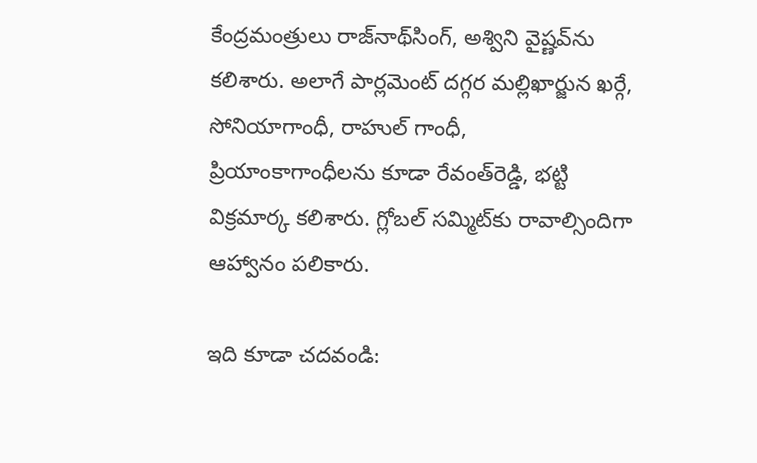కేంద్రమంత్రులు రాజ్‌నాథ్‌సింగ్, అశ్విని వైష్ణవ్‌ను కలిశారు. అలాగే పార్లమెంట్ దగ్గర మల్లిఖార్జున ఖర్గే, సోనియాగాంధీ, రాహుల్ గాంధీ, ప్రియాంకాగాంధీలను కూడా రేవంత్‌రెడ్డి, భట్టి విక్రమార్క కలిశారు. గ్లోబల్ సమ్మిట్‌కు రావాల్సిందిగా ఆహ్వానం పలికారు.

ఇది కూడా చదవండి: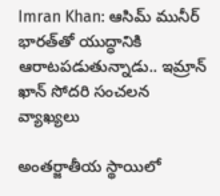Imran Khan: ఆసిమ్ మునీర్ భారత్‌తో యుద్ధానికి ఆరాటపడుతున్నాడు.. ఇమ్రాన్ ఖాన్ సోదరి సంచలన వ్యాఖ్యలు

అంతర్జాతీయ స్థాయిలో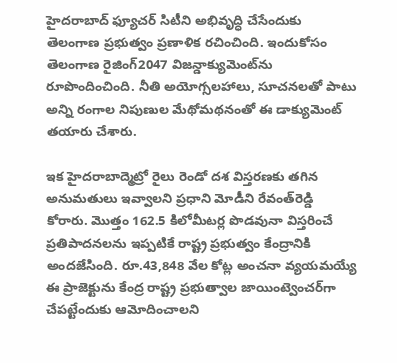హైదరాబాద్ ఫ్యూచర్ సిటీని అభివృద్ధి చేసేందుకు తెలంగాణ ప్రభుత్వం ప్రణాళిక రచించింది. ఇందుకోసం తెలంగాణ రైజింగ్2047 విజన్డాక్యుమెంట్‌ను రూపొందించింది. నీతి అయోగ్సలహాలు, సూచనలతో పాటు అన్ని రంగాల నిపుణుల మేథోమథనంతో ఈ డాక్యుమెంట్ తయారు చేశారు.

ఇక హైదరాబాద్మెట్రో రైలు రెండో దశ విస్తరణకు తగిన అనుమతులు ఇవ్వాలని ప్రధాని మోడీని రేవంత్‌రెడ్డి కోరారు. మొత్తం 162.5 కిలోమీటర్ల పొడవునా విస్తరించే ప్రతిపాదనలను ఇప్పటికే రాష్ట్ర ప్రభుత్వం కేంద్రానికి అందజేసింది. రూ.43,848 వేల కోట్ల అంచనా వ్యయమయ్యే ఈ ప్రాజెక్టును కేంద్ర రాష్ట్ర ప్రభుత్వాల జాయింట్వెంచర్‌గా చేపట్టేందుకు ఆమోదించాలని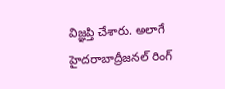విజ్ఞప్తి చేశారు. అలాగే హైదరాబాద్రీజనల్ రింగ్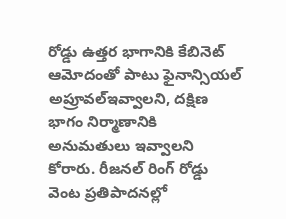రోడ్డు ఉత్తర భాగానికి కేబినెట్ ఆమోదంతో పాటు ఫైనాన్సియల్ అప్రూవల్ఇవ్వాలని, దక్షిణ భాగం నిర్మాణానికి అనుమతులు ఇవ్వాలని కోరారు. రీజనల్ రింగ్ రోడ్డు వెంట ప్రతిపాదనల్లో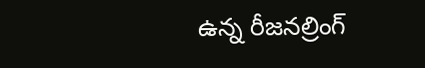ఉన్న రీజనల్రింగ్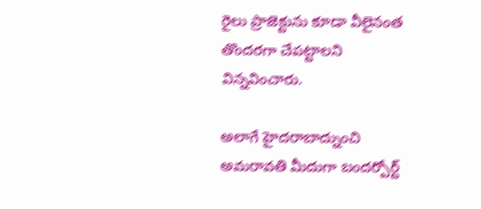రైలు ప్రాజెక్టును కూడా వీలైనంత తొందరగా చేపట్టాలని విన్నవించారు.

అలాగే హైదరాబాద్నుంచి అమరావతి మీదుగా బందర్పోర్ట్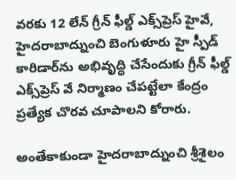వరకు 12 లేన్ గ్రీన్ ఫీల్డ్ ఎక్స్‌ప్రెస్ హైవే, హైదరాబాద్నుంచి బెంగుళూరు హై స్పీడ్ కారిడార్‌ను అభివృద్ధి చేసేందుకు గ్రీన్‌ ఫీల్డ్ ఎక్స్‌ప్రెస్ వే నిర్మాణం చేపట్టేలా కేంద్రం ప్రత్యేక చొరవ చూపాలని కోరారు.

అంతేకాకుండా హైదరాబాద్నుంచి శ్రీశైలం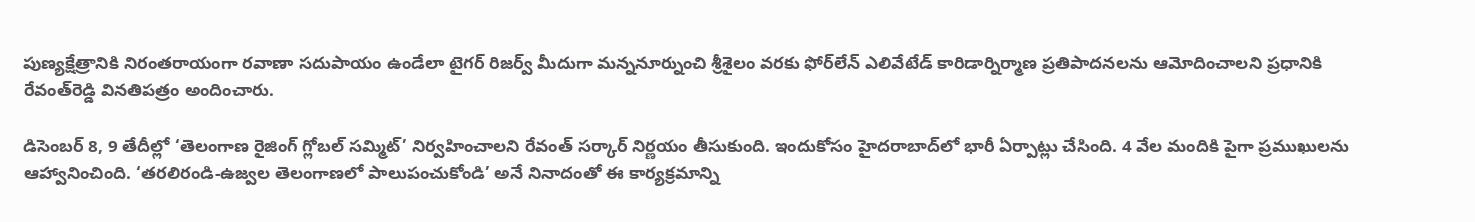పుణ్యక్షేత్రానికి నిరంతరాయంగా రవాణా సదుపాయం ఉండేలా టైగర్ రిజర్వ్ మీదుగా మన్ననూర్నుంచి శ్రీశైలం వరకు ఫోర్‌లేన్ ఎలివేటేడ్ కారిడార్నిర్మాణ ప్రతిపాదనలను ఆమోదించాలని ప్రధానికి రేవంత్‌రెడ్డి వినతిపత్రం అందించారు.

డిసెంబర్ 8, 9 తేదీల్లో ‘తెలంగాణ రైజింగ్ గ్లోబల్ సమ్మిట్’ నిర్వహించాలని రేవంత్ సర్కార్ నిర్ణయం తీసుకుంది. ఇందుకోసం హైదరాబాద్‌లో భారీ ఏర్పాట్లు చేసింది. 4 వేల మందికి పైగా ప్రముఖులను ఆహ్వానించింది. ‘తరలిరండి-ఉజ్వల తెలంగాణలో పాలుపంచుకోండి’ అనే నినాదంతో ఈ కార్యక్రమాన్ని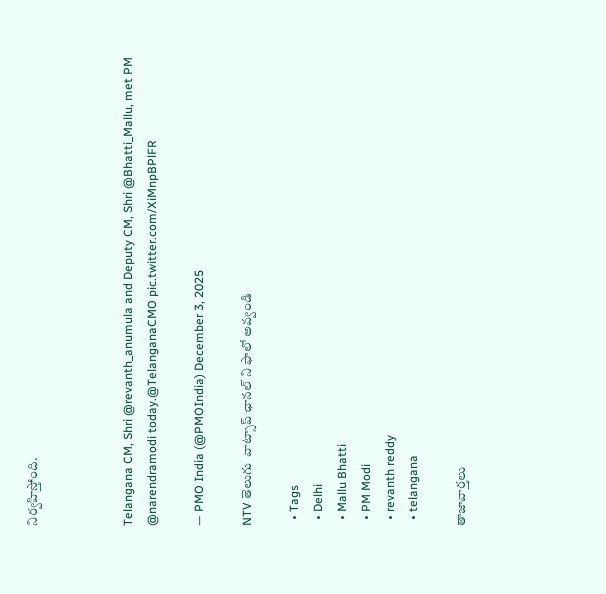నిర్వహిస్తోంది.



Telangana CM, Shri @revanth_anumula and Deputy CM, Shri @Bhatti_Mallu, met PM @narendramodi today.@TelanganaCMO pic.twitter.com/XiMnpBPlFR

— PMO India (@PMOIndia) December 3, 2025

NTV తెలుగు  వాట్సాప్ ఛానల్ ని ఫాలో అవ్వండి

  • Tags
  • Delhi
  • Mallu Bhatti
  • PM Modi
  • revanth reddy
  • telangana

తాజావార్తలు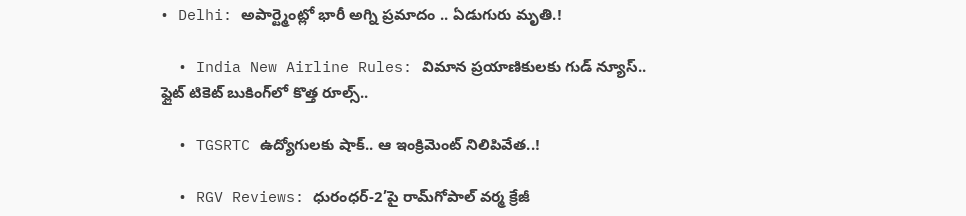• Delhi: అపార్ట్మెంట్లో భారీ అగ్ని ప్రమాదం .. ఏడుగురు మృతి.!

  • India New Airline Rules: విమాన ప్రయాణికులకు గుడ్ న్యూస్.. ఫ్లైట్ టికెట్ బుకింగ్‌లో కొత్త రూల్స్..

  • TGSRTC ఉద్యోగులకు షాక్.. ఆ ఇంక్రిమెంట్ నిలిపివేత..!

  • RGV Reviews: ధురంధర్-2’పై రామ్‌గోపాల్ వర్మ క్రేజీ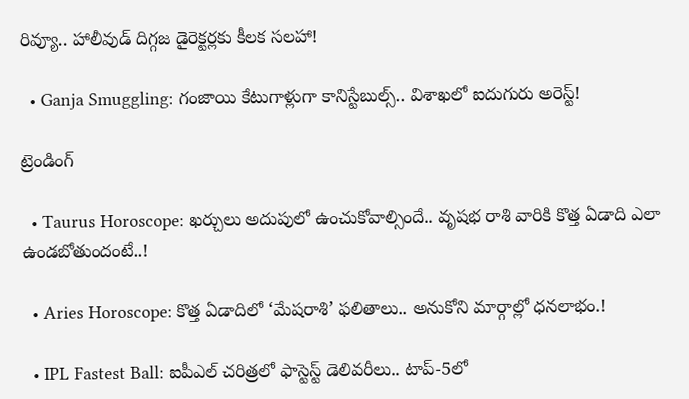రివ్యూ.. హాలీవుడ్ దిగ్గజ డైరెక్టర్లకు కీలక సలహా!

  • Ganja Smuggling: గంజాయి కేటుగాళ్లుగా కానిస్టేబుల్స్.. విశాఖలో ఐదుగురు అరెస్ట్!

ట్రెండింగ్‌

  • Taurus Horoscope: ఖర్చులు అదుపులో ఉంచుకోవాల్సిందే.. వృషభ రాశి వారికి కొత్త ఏడాది ఎలా ఉండబోతుందంటే..!

  • Aries Horoscope: కొత్త ఏడాదిలో ‘మేషరాశి’ ఫలితాలు.. అనుకోని మార్గాల్లో ధనలాభం.!

  • IPL Fastest Ball: ఐపీఎల్ చరిత్రలో ఫాస్టెస్ట్ డెలివరీలు.. టాప్-5లో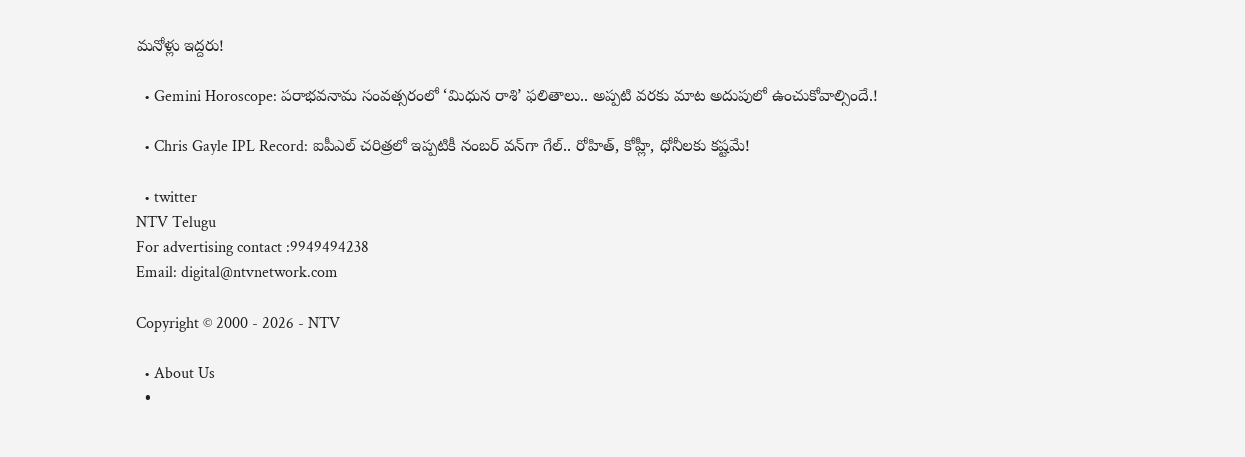మనోళ్లు ఇద్దరు!

  • Gemini Horoscope: పరాభవనామ సంవత్సరంలో ‘మిధున రాశి’ ఫలితాలు.. అప్పటి వరకు మాట అదుపులో ఉంచుకోవాల్సిందే.!

  • Chris Gayle IPL Record: ఐపీఎల్ చరిత్రలో ఇప్పటికీ నంబర్ వన్‌గా గేల్.. రోహిత్, కోహ్లీ, ధోనీలకు కష్టమే!

  • twitter
NTV Telugu
For advertising contact :9949494238
Email: digital@ntvnetwork.com

Copyright © 2000 - 2026 - NTV

  • About Us
  •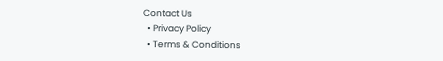Contact Us
  • Privacy Policy
  • Terms & Conditions